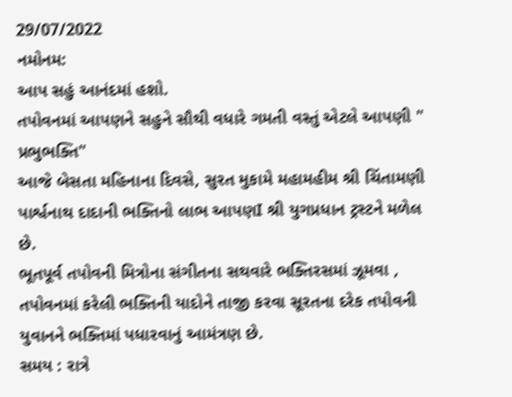29/07/2022
નમોનમ:
આપ સહું આનંદમાં હશો.
તપોવનમાં આપણને સહુને સૌથી વધારે ગમતી વસ્તું એટલે આપણી " પ્રભુભક્તિ"
આજે બેસતા મહિનાના દિવસે, સુરત મુકામે મહામહીમ શ્રી ચિંતામણી પાર્શ્વનાથ દાદાની ભક્તિનો લાભ આપણI શ્રી યુગપ્રધાન ટ્રસ્ટને મળેલ છે.
ભૂતપૂર્વ તપોવની મિત્રોના સંગીતના સથવારે ભક્તિરસમાં ઝૂમવા , તપોવનમાં કરેલી ભક્તિની યાદોને તાજી કરવા સૂરતના દરેક તપોવની યુવાનને ભક્તિમાં પધારવાનું આમંત્રણ છે.
સમય : રાત્રે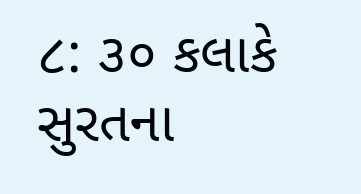૮: ૩૦ કલાકે
સુરતના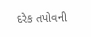દરેક તપોવની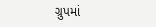ગ્રુપમાં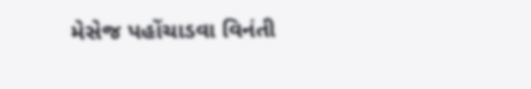મેસેજ પહોંચાડવા વિનંતી